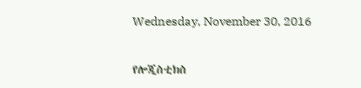Wednesday, November 30, 2016

የሎጂስቲክስ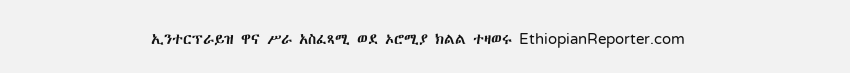ኢንተርፕራይዝ ዋና ሥራ አስፈጻሚ ወደ ኦሮሚያ ክልል ተዛወሩ EthiopianReporter.com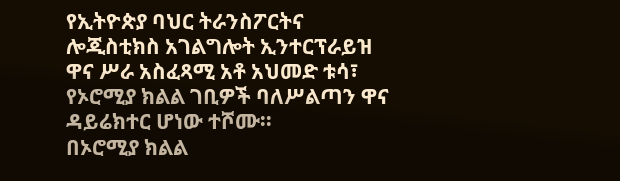የኢትዮጵያ ባህር ትራንስፖርትና ሎጂስቲክስ አገልግሎት ኢንተርፕራይዝ ዋና ሥራ አስፈጻሚ አቶ አህመድ ቱሳ፣ የኦሮሚያ ክልል ገቢዎች ባለሥልጣን ዋና ዳይሬክተር ሆነው ተሾሙ፡፡
በኦሮሚያ ክልል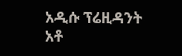አዲሱ ፕሬዚዳንት አቶ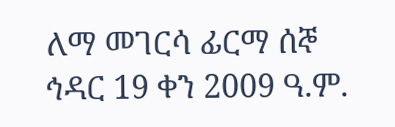ለማ መገርሳ ፊርማ ሰኞ ኅዳር 19 ቀን 2009 ዓ.ም.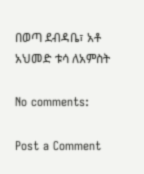በወጣ ደብዳቤ፣ አቶ አህመድ ቱሳ ለአምስት

No comments:

Post a Comment